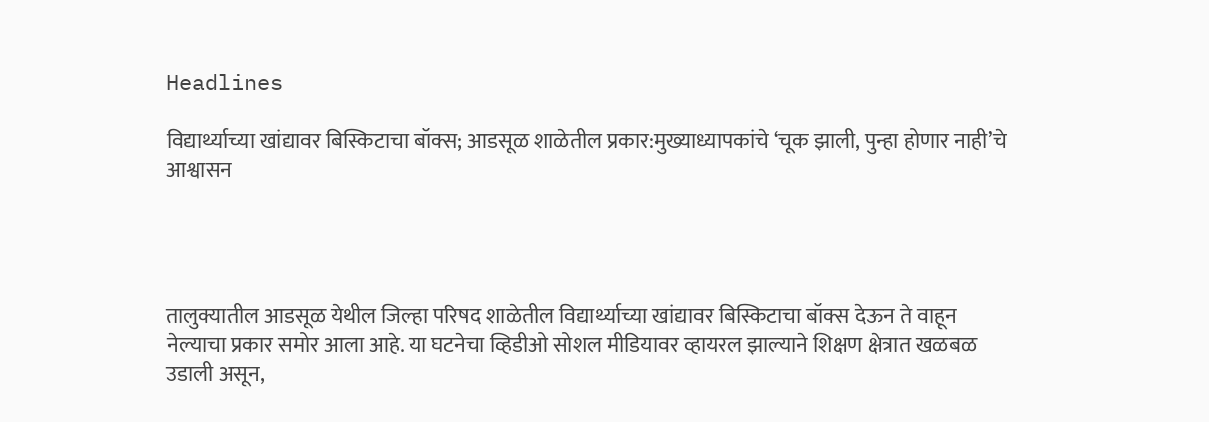Headlines

विद्यार्थ्याच्या खांद्यावर बिस्किटाचा बॉक्स; आडसूळ शाळेतील प्रकार:मुख्याध्यापकांचे ‘चूक झाली, पुन्हा होणार नाही’चे आश्वासन




तालुक्यातील आडसूळ येथील जिल्हा परिषद शाळेतील विद्यार्थ्याच्या खांद्यावर बिस्किटाचा बॉक्स देऊन ते वाहून नेल्याचा प्रकार समोर आला आहे. या घटनेचा व्हिडीओ सोशल मीडियावर व्हायरल झाल्याने शिक्षण क्षेत्रात खळबळ उडाली असून,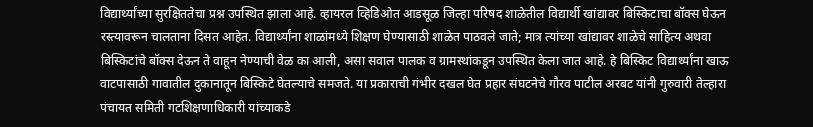विद्यार्थ्यांच्या सुरक्षिततेचा प्रश्न उपस्थित झाला आहे. व्हायरल व्हिडिओत आडसूळ जिल्हा परिषद शाळेतील विद्यार्थी खांद्यावर बिस्किटाचा बॉक्स घेऊन रस्त्यावरून चालताना दिसत आहेत. विद्यार्थ्यांना शाळांमध्ये शिक्षण घेण्यासाठी शाळेत पाठवले जाते; मात्र त्यांच्या खांद्यावर शाळेचे साहित्य अथवा बिस्किटांचे बॉक्स देऊन ते वाहून नेण्याची वेळ का आली, असा सवाल पालक व ग्रामस्थांकडून उपस्थित केला जात आहे. हे बिस्किट विद्यार्थ्यांना खाऊ वाटपासाठी गावातील दुकानातून बिस्किटे घेतल्याचे समजते. या प्रकाराची गंभीर दखल घेत प्रहार संघटनेचे गौरव पाटील अरबट यांनी गुरुवारी तेल्हारा पंचायत समिती गटशिक्षणाधिकारी यांच्याकडे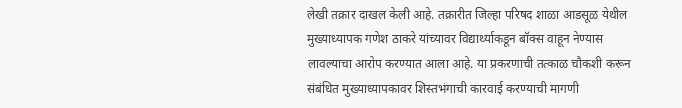लेखी तक्रार दाखल केली आहे. तक्रारीत जिल्हा परिषद शाळा आडसूळ येथील मुख्याध्यापक गणेश ठाकरे यांच्यावर विद्यार्थ्याकडून बॉक्स वाहून नेण्यास लावल्याचा आरोप करण्यात आला आहे. या प्रकरणाची तत्काळ चौकशी करून संबंधित मुख्याध्यापकावर शिस्तभंगाची कारवाई करण्याची मागणी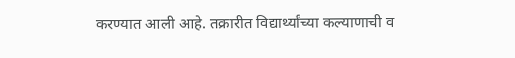करण्यात आली आहे. तक्रारीत विद्यार्थ्यांच्या कल्याणाची व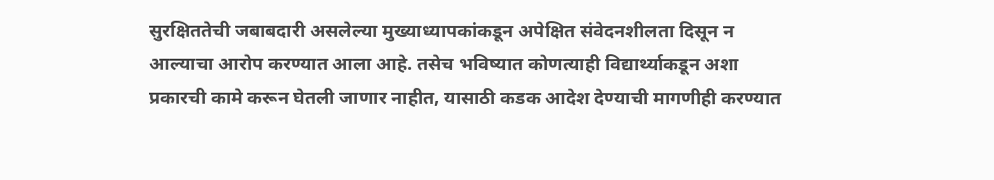सुरक्षिततेची जबाबदारी असलेल्या मुख्याध्यापकांकडून अपेक्षित संवेदनशीलता दिसून न आल्याचा आरोप करण्यात आला आहे. तसेच भविष्यात कोणत्याही विद्यार्थ्याकडून अशा प्रकारची कामे करून घेतली जाणार नाहीत, यासाठी कडक आदेश देण्याची मागणीही करण्यात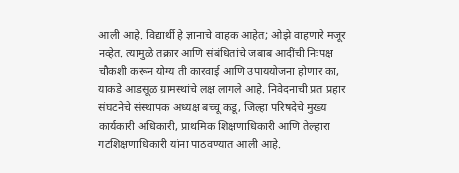आली आहे. विद्यार्थी हे ज्ञानाचे वाहक आहेत; ओझे वाहणारे मजूर नव्हेत. त्यामुळे तक्रार आणि संबंधितांचे जबाब आदींची निःपक्ष चौकशी करून योग्य ती कारवाई आणि उपाययोजना होणार का, याकडे आडसूळ ग्रामस्थांचे लक्ष लागले आहे. निवेदनाची प्रत प्रहार संघटनेचे संस्थापक अध्यक्ष बच्चू कडू, जिल्हा परिषदेचे मुख्य कार्यकारी अधिकारी, प्राथमिक शिक्षणाधिकारी आणि तेल्हारा गटशिक्षणाधिकारी यांना पाठवण्यात आली आहे.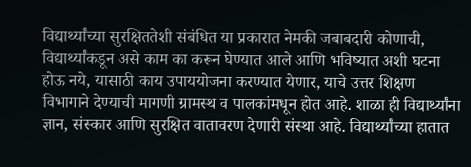विद्यार्थ्यांच्या सुरक्षिततेशी संबंधित या प्रकारात नेमकी जबाबदारी कोणाची, विद्यार्थ्यांकडून असे काम का करून घेण्यात आले आणि भविष्यात अशी घटना होऊ नये, यासाठी काय उपाययोजना करण्यात येणार, याचे उत्तर शिक्षण विभागाने देण्याची मागणी ग्रामस्थ व पालकांमधून होत आहे. शाळा ही विद्यार्थ्यांना ज्ञान, संस्कार आणि सुरक्षित वातावरण देणारी संस्था आहे. विद्यार्थ्यांच्या हातात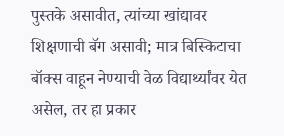पुस्तके असावीत, त्यांच्या खांद्यावर शिक्षणाची बॅग असावी; मात्र बिस्किटाचा बॉक्स वाहून नेण्याची वेळ विद्यार्थ्यांवर येत असेल, तर हा प्रकार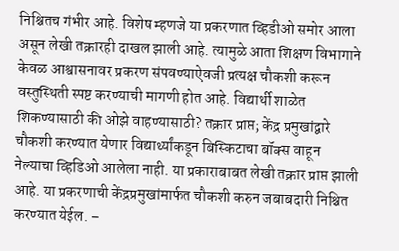निश्चितच गंभीर आहे. विशेष म्हणजे या प्रकरणात व्हिडीओ समोर आला असून लेखी तक्रारही दाखल झाली आहे. त्यामुळे आता शिक्षण विभागाने केवळ आश्वासनावर प्रकरण संपवण्याऐवजी प्रत्यक्ष चौकशी करून वस्तुस्थिती स्पष्ट करण्याची मागणी होत आहे. विद्यार्थी शाळेत शिकण्यासाठी की ओझे वाहण्यासाठी? तक्रार प्राप्त; केंद्र प्रमुखांद्वारे चौकशी करण्यात येणार विद्यार्थ्यांकडून बिस्किटाचा बॉक्स वाहून नेल्याचा व्हिडिओ आलेला नाही. या प्रकाराबाबत लेखी तक्रार प्राप्त झाली आहे. या प्रकरणाची केंद्रप्रमुखांमार्फत चौकशी करुन जबाबदारी निश्चित करण्यात येईल. –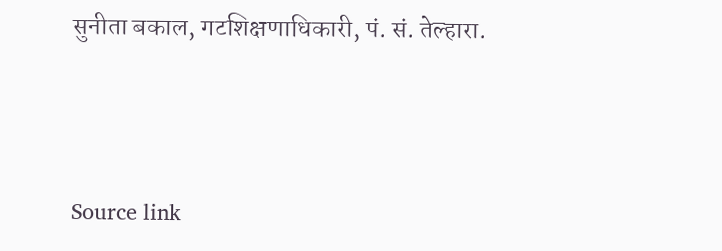सुनीता बकाल, गटशिक्षणाधिकारी, पं. सं. तेल्हारा.



Source link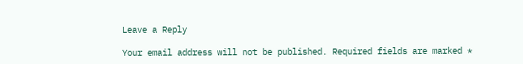Leave a Reply

Your email address will not be published. Required fields are marked *